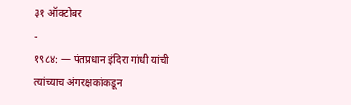३१ ऑक्टोबर
-
१९८४: — पंतप्रधान इंदिरा गांधी यांची त्यांच्याच अंगरक्षकांकडून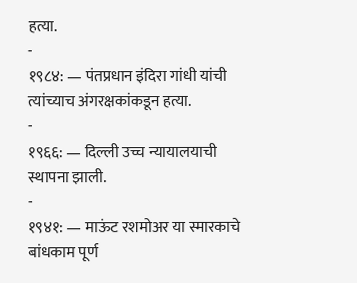हत्या.
-
१९८४: — पंतप्रधान इंदिरा गांधी यांची त्यांच्याच अंगरक्षकांकडून हत्या.
-
१९६६: — दिल्ली उच्च न्यायालयाची स्थापना झाली.
-
१९४१: — माऊंट रशमोअर या स्मारकाचे बांधकाम पूर्ण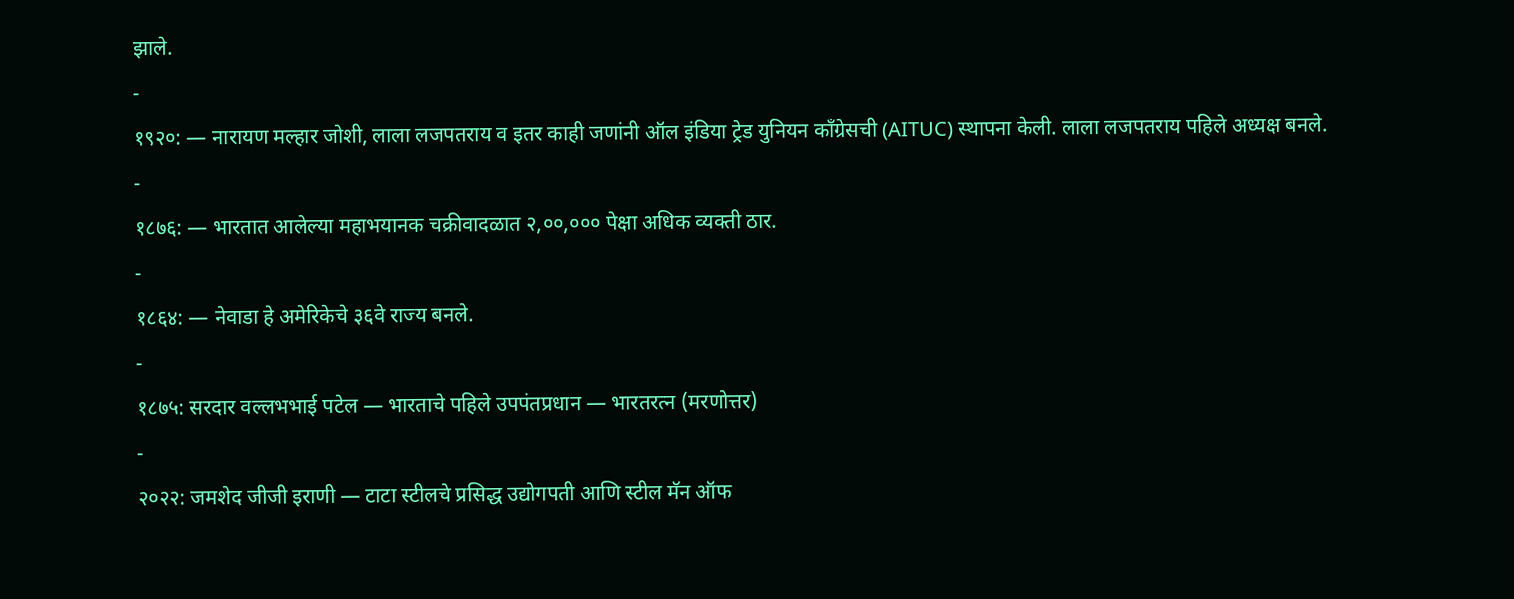झाले.
-
१९२०: — नारायण मल्हार जोशी, लाला लजपतराय व इतर काही जणांनी ऑल इंडिया ट्रेड युनियन काँग्रेसची (AITUC) स्थापना केली. लाला लजपतराय पहिले अध्यक्ष बनले.
-
१८७६: — भारतात आलेल्या महाभयानक चक्रीवादळात २,००,००० पेक्षा अधिक व्यक्ती ठार.
-
१८६४: — नेवाडा हे अमेरिकेचे ३६वे राज्य बनले.
-
१८७५: सरदार वल्लभभाई पटेल — भारताचे पहिले उपपंतप्रधान — भारतरत्न (मरणोत्तर)
-
२०२२: जमशेद जीजी इराणी — टाटा स्टीलचे प्रसिद्ध उद्योगपती आणि स्टील मॅन ऑफ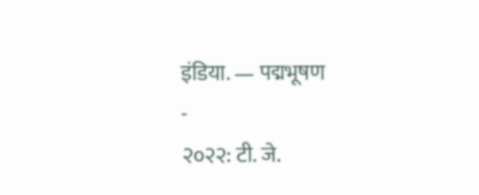इंडिया. — पद्मभूषण
-
२०२२: टी. जे.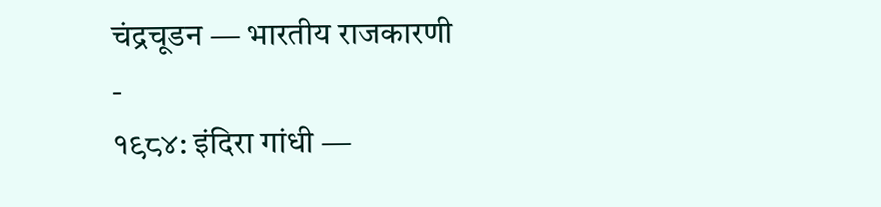चंद्रचूडन — भारतीय राजकारणी
-
१९८४: इंदिरा गांधी —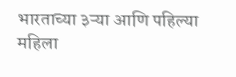भारताच्या ३ऱ्या आणि पहिल्या महिला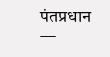पंतप्रधान —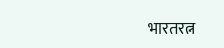भारतरत्न